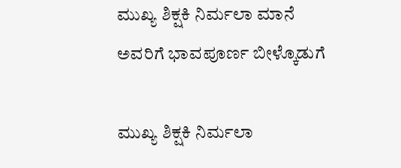ಮುಖ್ಯ ಶಿಕ್ಷಕಿ ನಿರ್ಮಲಾ ಮಾನೆ ಅವರಿಗೆ ಭಾವಪೂರ್ಣ ಬೀಳ್ಕೊಡುಗೆ

ಮುಖ್ಯ ಶಿಕ್ಷಕಿ ನಿರ್ಮಲಾ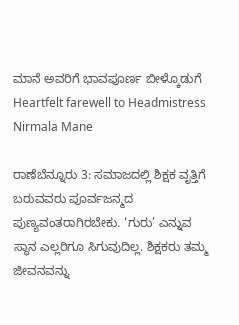ಮಾನೆ ಅವರಿಗೆ ಭಾವಪೂರ್ಣ ಬೀಳ್ಕೊಡುಗೆ  Heartfelt farewell to Headmistress Nirmala Mane

ರಾಣೆಬೆನ್ನೂರು 3: ಸಮಾಜದಲ್ಲಿ ಶಿಕ್ಷಕ ವೃತ್ತಿಗೆ ಬರುವವರು ಪೂರ್ವಜನ್ಮದ ಪುಣ್ಯವಂತರಾಗಿರಬೇಕು. ‘ಗುರು’ ಎನ್ನುವ ಸ್ಥಾನ ಎಲ್ಲರಿಗೂ ಸಿಗುವುದಿಲ್ಲ. ಶಿಕ್ಷಕರು ತಮ್ಮ ಜೀವನವನ್ನು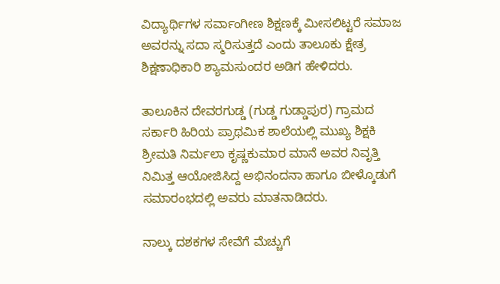ವಿದ್ಯಾರ್ಥಿಗಳ ಸರ್ವಾಂಗೀಣ ಶಿಕ್ಷಣಕ್ಕೆ ಮೀಸಲಿಟ್ಟರೆ ಸಮಾಜ ಅವರನ್ನು ಸದಾ ಸ್ಮರಿಸುತ್ತದೆ ಎಂದು ತಾಲೂಕು ಕ್ಷೇತ್ರ ಶಿಕ್ಷಣಾಧಿಕಾರಿ ಶ್ಯಾಮಸುಂದರ ಅಡಿಗ ಹೇಳಿದರು.

ತಾಲೂಕಿನ ದೇವರಗುಡ್ಡ (ಗುಡ್ಡ ಗುಡ್ಡಾಪುರ) ಗ್ರಾಮದ ಸರ್ಕಾರಿ ಹಿರಿಯ ಪ್ರಾಥಮಿಕ ಶಾಲೆಯಲ್ಲಿ ಮುಖ್ಯ ಶಿಕ್ಷಕಿ ಶ್ರೀಮತಿ ನಿರ್ಮಲಾ ಕೃಷ್ಣಕುಮಾರ ಮಾನೆ ಅವರ ನಿವೃತ್ತಿ ನಿಮಿತ್ತ ಆಯೋಜಿಸಿದ್ದ ಅಭಿನಂದನಾ ಹಾಗೂ ಬೀಳ್ಕೊಡುಗೆ ಸಮಾರಂಭದಲ್ಲಿ ಅವರು ಮಾತನಾಡಿದರು.

ನಾಲ್ಕು ದಶಕಗಳ ಸೇವೆಗೆ ಮೆಚ್ಚುಗೆ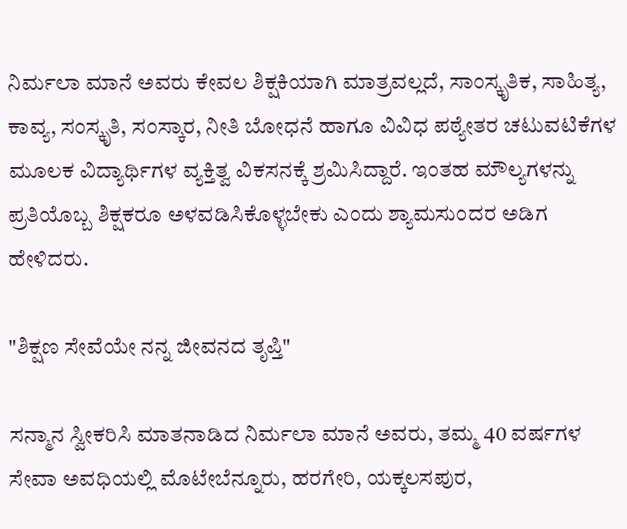ನಿರ್ಮಲಾ ಮಾನೆ ಅವರು ಕೇವಲ ಶಿಕ್ಷಕಿಯಾಗಿ ಮಾತ್ರವಲ್ಲದೆ, ಸಾಂಸ್ಕೃತಿಕ, ಸಾಹಿತ್ಯ, ಕಾವ್ಯ, ಸಂಸ್ಕೃತಿ, ಸಂಸ್ಕಾರ, ನೀತಿ ಬೋಧನೆ ಹಾಗೂ ವಿವಿಧ ಪಠ್ಯೇತರ ಚಟುವಟಿಕೆಗಳ ಮೂಲಕ ವಿದ್ಯಾರ್ಥಿಗಳ ವ್ಯಕ್ತಿತ್ವ ವಿಕಸನಕ್ಕೆ ಶ್ರಮಿಸಿದ್ದಾರೆ. ಇಂತಹ ಮೌಲ್ಯಗಳನ್ನು ಪ್ರತಿಯೊಬ್ಬ ಶಿಕ್ಷಕರೂ ಅಳವಡಿಸಿಕೊಳ್ಳಬೇಕು ಎಂದು ಶ್ಯಾಮಸುಂದರ ಅಡಿಗ ಹೇಳಿದರು.

"ಶಿಕ್ಷಣ ಸೇವೆಯೇ ನನ್ನ ಜೀವನದ ತೃಪ್ತಿ"

ಸನ್ಮಾನ ಸ್ವೀಕರಿಸಿ ಮಾತನಾಡಿದ ನಿರ್ಮಲಾ ಮಾನೆ ಅವರು, ತಮ್ಮ 40 ವರ್ಷಗಳ ಸೇವಾ ಅವಧಿಯಲ್ಲಿ ಮೊಟೇಬೆನ್ನೂರು, ಹರಗೇರಿ, ಯಕ್ಕಲಸಪುರ,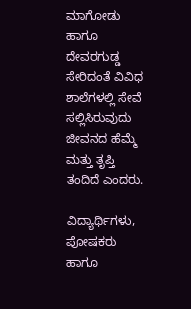ಮಾಗೋಡು ಹಾಗೂ ದೇವರಗುಡ್ಡ ಸೇರಿದಂತೆ ವಿವಿಧ ಶಾಲೆಗಳಲ್ಲಿ ಸೇವೆ ಸಲ್ಲಿಸಿರುವುದು ಜೀವನದ ಹೆಮ್ಮೆ ಮತ್ತು ತೃಪ್ತಿ ತಂದಿದೆ ಎಂದರು.

ವಿದ್ಯಾರ್ಥಿಗಳು, ಪೋಷಕರು ಹಾಗೂ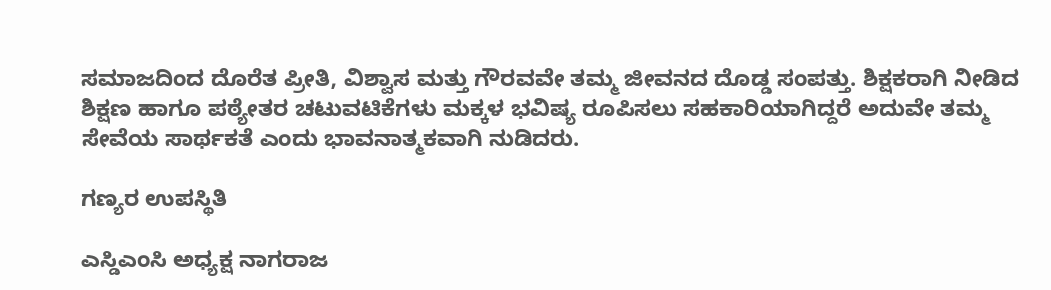ಸಮಾಜದಿಂದ ದೊರೆತ ಪ್ರೀತಿ, ವಿಶ್ವಾಸ ಮತ್ತು ಗೌರವವೇ ತಮ್ಮ ಜೀವನದ ದೊಡ್ಡ ಸಂಪತ್ತು. ಶಿಕ್ಷಕರಾಗಿ ನೀಡಿದ ಶಿಕ್ಷಣ ಹಾಗೂ ಪಠ್ಯೇತರ ಚಟುವಟಿಕೆಗಳು ಮಕ್ಕಳ ಭವಿಷ್ಯ ರೂಪಿಸಲು ಸಹಕಾರಿಯಾಗಿದ್ದರೆ ಅದುವೇ ತಮ್ಮ ಸೇವೆಯ ಸಾರ್ಥಕತೆ ಎಂದು ಭಾವನಾತ್ಮಕವಾಗಿ ನುಡಿದರು.

ಗಣ್ಯರ ಉಪಸ್ಥಿತಿ

ಎಸ್ಡಿಎಂಸಿ ಅಧ್ಯಕ್ಷ ನಾಗರಾಜ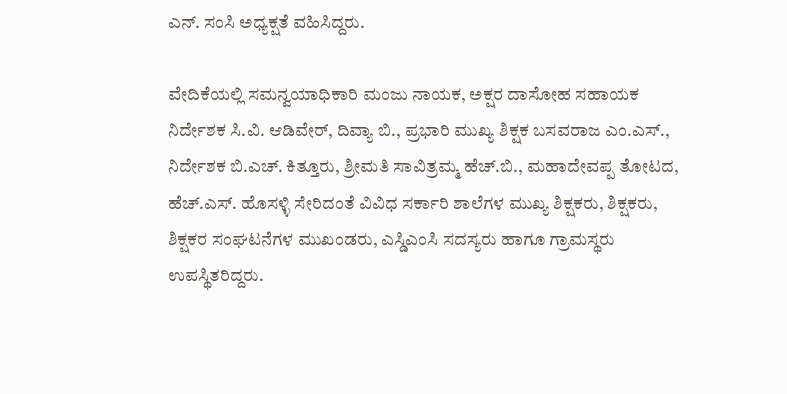ಎನ್‌. ಸಂಸಿ ಅಧ್ಯಕ್ಷತೆ ವಹಿಸಿದ್ದರು.

ವೇದಿಕೆಯಲ್ಲಿ ಸಮನ್ವಯಾಧಿಕಾರಿ ಮಂಜು ನಾಯಕ, ಅಕ್ಷರ ದಾಸೋಹ ಸಹಾಯಕ ನಿರ್ದೇಶಕ ಸಿ.ವಿ. ಆಡಿವೇರ್, ದಿವ್ಯಾ ಬಿ., ಪ್ರಭಾರಿ ಮುಖ್ಯ ಶಿಕ್ಷಕ ಬಸವರಾಜ ಎಂ.ಎಸ್‌., ನಿರ್ದೇಶಕ ಬಿ.ಎಚ್‌. ಕಿತ್ತೂರು, ಶ್ರೀಮತಿ ಸಾವಿತ್ರಮ್ಮ ಹೆಚ್‌.ಬಿ., ಮಹಾದೇವಪ್ಪ ತೋಟದ, ಹೆಚ್‌.ಎಸ್‌. ಹೊಸಳ್ಳಿ ಸೇರಿದಂತೆ ವಿವಿಧ ಸರ್ಕಾರಿ ಶಾಲೆಗಳ ಮುಖ್ಯ ಶಿಕ್ಷಕರು, ಶಿಕ್ಷಕರು, ಶಿಕ್ಷಕರ ಸಂಘಟನೆಗಳ ಮುಖಂಡರು, ಎಸ್ಡಿಎಂಸಿ ಸದಸ್ಯರು ಹಾಗೂ ಗ್ರಾಮಸ್ಥರು ಉಪಸ್ಥಿತರಿದ್ದರು.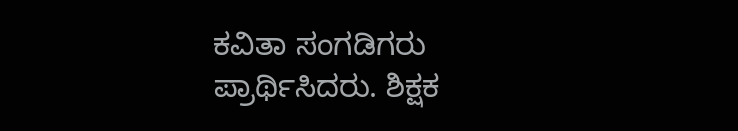ಕವಿತಾ ಸಂಗಡಿಗರು ಪ್ರಾರ್ಥಿಸಿದರು. ಶಿಕ್ಷಕ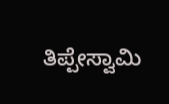ತಿಪ್ಪೇಸ್ವಾಮಿ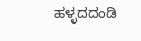ಹಳ್ಳದದಂಡಿ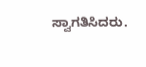ಸ್ವಾಗತಿಸಿದರು.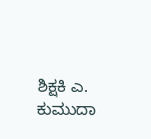ಶಿಕ್ಷಕಿ ಎ. ಕುಮುದಾ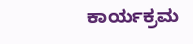ಕಾರ್ಯಕ್ರಮ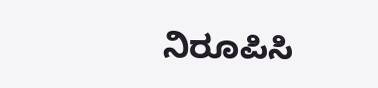ನಿರೂಪಿಸಿ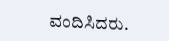ವಂದಿಸಿದರು.